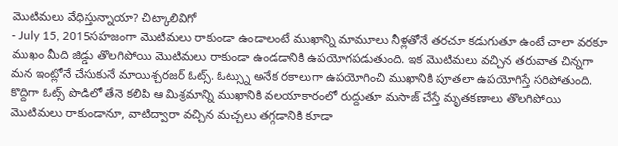మొటిమలు వేధిస్తున్నాయా? చిట్కాలివిగో
- July 15, 2015సహజంగా మొటిమలు రాకుండా ఉండాలంటే ముఖాన్ని మామూలు నీళ్లతోనే తరచూ కడుగుతూ ఉంటే చాలా వరకూ ముఖం మీది జిడ్డు తొలగిపోయి మొటిమలు రాకుండా ఉండడానికి ఉపయోగపడుతుంది. ఇక మొటిమలు వచ్చిన తరువాత చిన్నగా మన ఇంట్లోనే చేసుకునే మాయిశ్చరజర్ ఓట్స్. ఓట్స్ను అనేక రకాలుగా ఉపయోగించి ముఖానికి పూతలా ఉపయోగిస్తే సరిపోతుంది. కొద్దిగా ఓట్స్ పొడిలో తేనె కలిపి ఆ మిశ్రమాన్ని ముఖానికి వలయాకారంలో రుద్దుతూ మసాజ్ చేస్తే మృతకణాలు తొలగిపోయి మొటిమలు రాకుండానూ, వాటిద్వారా వచ్చిన మచ్చలు తగ్గడానికి కూడా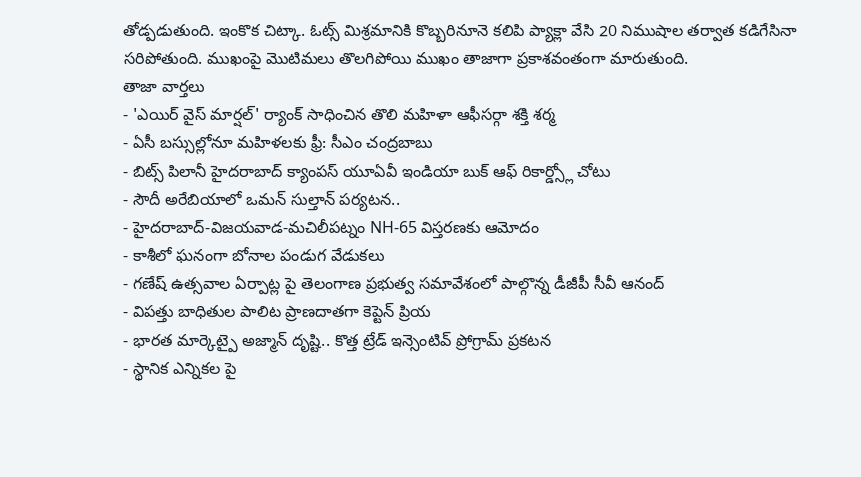తోడ్పడుతుంది. ఇంకొక చిట్కా. ఓట్స్ మిశ్రమానికి కొబ్బరినూనె కలిపి ప్యాక్లా వేసి 20 నిముషాల తర్వాత కడిగేసినా సరిపోతుంది. ముఖంపై మొటిమలు తొలగిపోయి ముఖం తాజాగా ప్రకాశవంతంగా మారుతుంది.
తాజా వార్తలు
- 'ఎయిర్ వైస్ మార్షల్' ర్యాంక్ సాధించిన తొలి మహిళా ఆఫీసర్గా శక్తి శర్మ
- ఏసీ బస్సుల్లోనూ మహిళలకు ఫ్రీ: సీఎం చంద్రబాబు
- బిట్స్ పిలానీ హైదరాబాద్ క్యాంపస్ యూఏవీ ఇండియా బుక్ ఆఫ్ రికార్డ్స్లో చోటు
- సౌదీ అరేబియాలో ఒమన్ సుల్తాన్ పర్యటన..
- హైదరాబాద్-విజయవాడ-మచిలీపట్నం NH-65 విస్తరణకు ఆమోదం
- కాశీలో ఘనంగా బోనాల పండుగ వేడుకలు
- గణేష్ ఉత్సవాల ఏర్పాట్ల పై తెలంగాణ ప్రభుత్వ సమావేశంలో పాల్గొన్న డీజీపీ సీవీ ఆనంద్
- విపత్తు బాధితుల పాలిట ప్రాణదాతగా కెప్టెన్ ప్రియ
- భారత మార్కెట్పై అజ్మాన్ దృష్టి.. కొత్త ట్రేడ్ ఇన్సెంటివ్ ప్రోగ్రామ్ ప్రకటన
- స్థానిక ఎన్నికల పై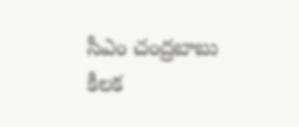సీఎం చంద్రబాబు కీలక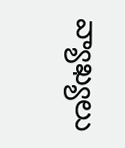వ్యాఖ్యలు